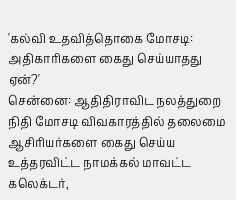'கல்வி உதவித்தொகை மோசடி: அதிகாரிகளை கைது செய்யாதது ஏன்?'
சென்னை: ஆதிதிராவிட நலத்துறை நிதி மோசடி விவகாரத்தில் தலைமை ஆசிரியர்களை கைது செய்ய உத்தரவிட்ட நாமக்கல் மாவட்ட கலெக்டர்,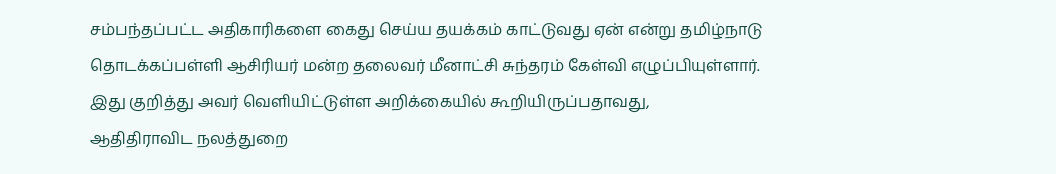சம்பந்தப்பட்ட அதிகாரிகளை கைது செய்ய தயக்கம் காட்டுவது ஏன் என்று தமிழ்நாடு தொடக்கப்பள்ளி ஆசிரியர் மன்ற தலைவர் மீனாட்சி சுந்தரம் கேள்வி எழுப்பியுள்ளார்.
இது குறித்து அவர் வெளியிட்டுள்ள அறிக்கையில் கூறியிருப்பதாவது,
ஆதிதிராவிட நலத்துறை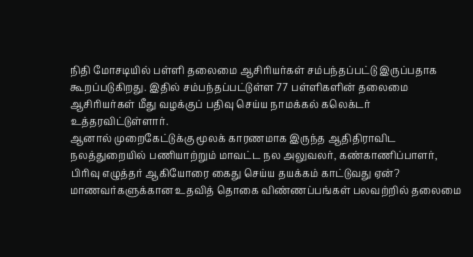நிதி மோசடியில் பள்ளி தலைமை ஆசிரியர்கள் சம்பந்தப்பட்டு இருப்பதாக கூறப்படுகிறது. இதில் சம்பந்தப்பட்டுள்ள 77 பள்ளிகளின் தலைமை ஆசிரியர்கள் மீது வழக்குப் பதிவு செய்ய நாமக்கல் கலெக்டர் உத்தரவிட்டுள்ளார்.
ஆனால் முறைகேட்டுக்கு மூலக் காரணமாக இருந்த ஆதிதிராவிட நலத்துறையில் பணியாற்றும் மாவட்ட நல அலுவலர், கண்காணிப்பாளர், பிரிவு எழுத்தர் ஆகியோரை கைது செய்ய தயக்கம் காட்டுவது ஏன்?
மாணவர்களுக்கான உதவித் தொகை விண்ணப்பங்கள் பலவற்றில் தலைமை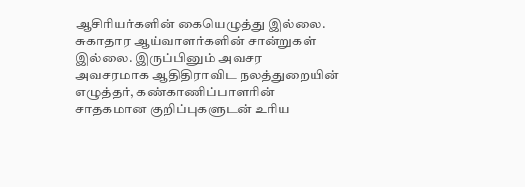ஆசிரியர்களின் கையெழுத்து இல்லை. சுகாதார ஆய்வாளர்களின் சான்றுகள் இல்லை. இருப்பினும் அவசர அவசரமாக ஆதிதிராவிட நலத்துறையின் எழுத்தர், கண்காணிப்பாளரின் சாதகமான குறிப்புகளுடன் உரிய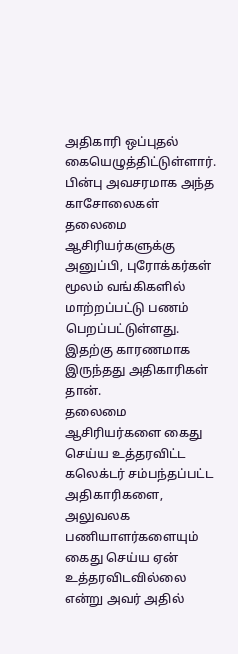அதிகாரி ஒப்புதல் கையெழுத்திட்டுள்ளார்.
பின்பு அவசரமாக அந்த காசோலைகள் தலைமை ஆசிரியர்களுக்கு அனுப்பி, புரோக்கர்கள் மூலம் வங்கிகளில் மாற்றப்பட்டு பணம் பெறப்பட்டுள்ளது. இதற்கு காரணமாக இருந்தது அதிகாரிகள் தான்.
தலைமை ஆசிரியர்களை கைது செய்ய உத்தரவிட்ட கலெக்டர் சம்பந்தப்பட்ட அதிகாரிகளை, அலுவலக பணியாளர்களையும் கைது செய்ய ஏன் உத்தரவிடவில்லை என்று அவர் அதில்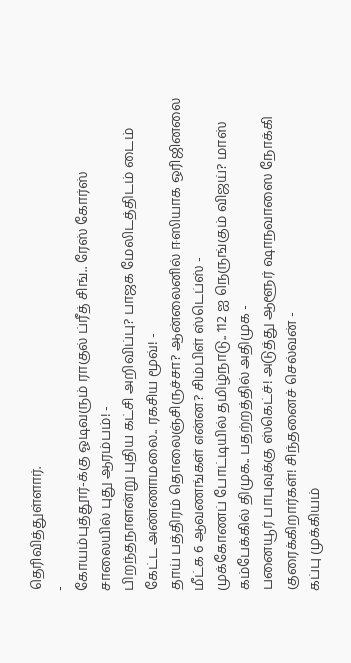தெரிவித்துள்ளார்.
-
கோயம்புத்தூர்-க்கு ஓடிவரும் ராகுல் ப்ரீத் சிங்.. ரேஸ் கோர்ஸ் சாலையில் புது ஆரம்பம்! -
பிறந்தநாளன்று புதிய கட்சி அறிவிப்பு? பாஜக மேலிடத்திடம் டைம் கேட்ட அண்ணாமலை.. ரகசிய மூவ்! -
தாய் பத்திரம் தொலைஞ்சிருச்சா? ஆன்லைனில் ஈஸியாக ஒரிஜினலை மீட்க 6 ஆவணங்கள் என்ன? சிம்பிள் ஸ்டெப்ஸ் -
முக்கோணப் போட்டியில் தமிழ்நாடு.. 112 ஐ நெருங்கும் விஜய்? மாஸ் கம்பேக்கில் திமுக.. பதற்றத்தில் அதிமுக -
பனையூர் பாபுவுக்கு ஸ்கெட்ச்! அடுத்து ஆளூர் ஷாநவாஸை நோக்கி குரைக்கிறார்கள்! சிந்தனைச் செல்வன் -
கப்பு முக்கியம்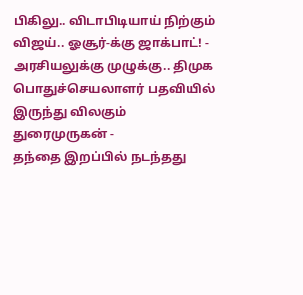பிகிலு.. விடாபிடியாய் நிற்கும் விஜய்.. ஓசூர்-க்கு ஜாக்பாட்! -
அரசியலுக்கு முழுக்கு.. திமுக பொதுச்செயலாளர் பதவியில் இருந்து விலகும் துரைமுருகன் -
தந்தை இறப்பில் நடந்தது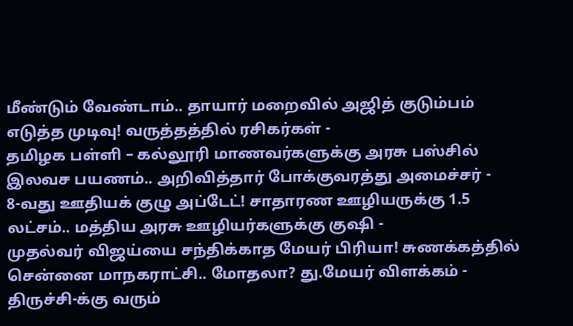மீண்டும் வேண்டாம்.. தாயார் மறைவில் அஜித் குடும்பம் எடுத்த முடிவு! வருத்தத்தில் ரசிகர்கள் -
தமிழக பள்ளி – கல்லூரி மாணவர்களுக்கு அரசு பஸ்சில் இலவச பயணம்.. அறிவித்தார் போக்குவரத்து அமைச்சர் -
8-வது ஊதியக் குழு அப்டேட்! சாதாரண ஊழியருக்கு 1.5 லட்சம்.. மத்திய அரசு ஊழியர்களுக்கு குஷி -
முதல்வர் விஜய்யை சந்திக்காத மேயர் பிரியா! சுணக்கத்தில் சென்னை மாநகராட்சி.. மோதலா? து.மேயர் விளக்கம் -
திருச்சி-க்கு வரும்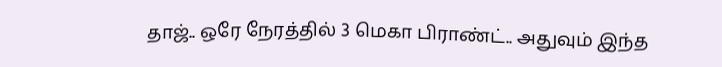தாஜ்.. ஒரே நேரத்தில் 3 மெகா பிராண்ட்.. அதுவும் இந்த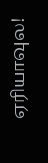ஏரியாவுல!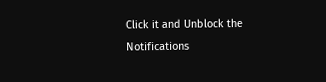Click it and Unblock the Notifications